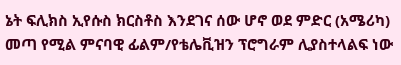ኔት ፍሊክስ ኢየሱስ ክርስቶስ እንደገና ሰው ሆኖ ወደ ምድር (አሜሪካ) መጣ የሚል ምናባዊ ፊልም/የቴሌቪዝን ፕሮግራም ሊያስተላልፍ ነው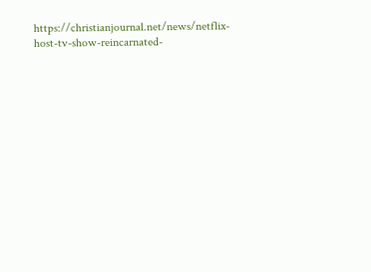https://christianjournal.net/news/netflix-host-tv-show-reincarnated-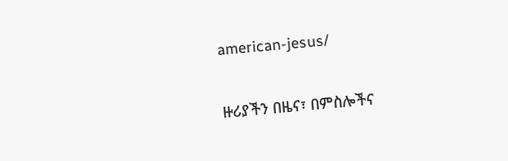american-jesus/


ዙሪያችን በዜና፣ በምስሎችና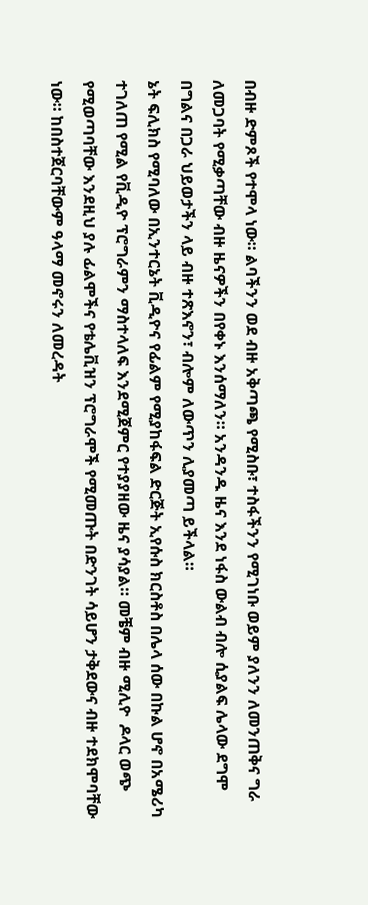በብዙ ድምጾች የተሞላ ነው። ልባችንን ወደ ብዙ አቅጣጫ የሚስቡ፣ ተስፋችንን የሚገነቡ ወይም ያለንን ለመንጠቅና ግራ ለመጋባት የሚቃጣቸው ብዙ ዜናዎችን በየቀኑ እንሰማለን። አንዳንዱ ዜና እንደ ነፋስ ውልብ ብሎ ሲያልፍ ሌላው ደግሞ በግልና በጋራ ህይወታችን ላይ ብዙ ተጽእኖን፣ ብሎም ለውጥን ሊያመጣ ይችላል።
ኔት ፍሊክስ የሚባለው በኢንተርኔት ቪዲዮና የፊልም የሚያከፋፍል ድርጅት ኢየሱስ ክርስቶስ በሌላ ሰው በኩል ሆኖ በአሜሪካ ተገለጠ የሚል የቪዲዮ ፕሮግራምን ማስተላለፍ እንደሚጀምር የተያያዘው ዜና ያሳያል። መቼም ብዙ ሚሊዮ  ዶላር ወጭ የሚወጣባቸው እንደዚህ ያሉ ፊልሞችና የቴሌቪዝን ፕሮግራሞች የሚመጡት በድንገት ሳይሆን ታቅደውና ብዙ ተደክሞባቸው ነው። ከበስተጀርባቸውም ዓላማ መኖሩን ለመረዳት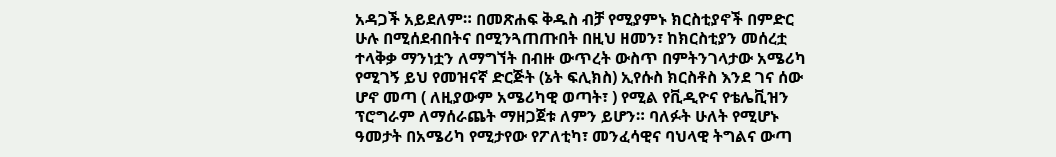አዳጋች አይደለም። በመጽሐፍ ቅዱስ ብቻ የሚያምኑ ክርስቲያኖች በምድር ሁሉ በሚሰደብበትና በሚንጓጠጡበት በዚህ ዘመን፣ ከክርስቲያን መሰረቷ ተላቅቃ ማንነቷን ለማግኘት በብዙ ውጥረት ውስጥ በምትንገላታው አሜሪካ የሚገኝ ይህ የመዝናኛ ድርጅት (ኔት ፍሊክስ) ኢየሱስ ክርስቶስ እንደ ገና ሰው ሆኖ መጣ ( ለዚያውም አሜሪካዊ ወጣት፣ ) የሚል የቪዲዮና የቴሌቪዝን ፕሮግራም ለማሰራጨት ማዘጋጀቱ ለምን ይሆን። ባለፉት ሁለት የሚሆኑ ዓመታት በአሜሪካ የሚታየው የፖለቲካ፣ መንፈሳዊና ባህላዊ ትግልና ውጣ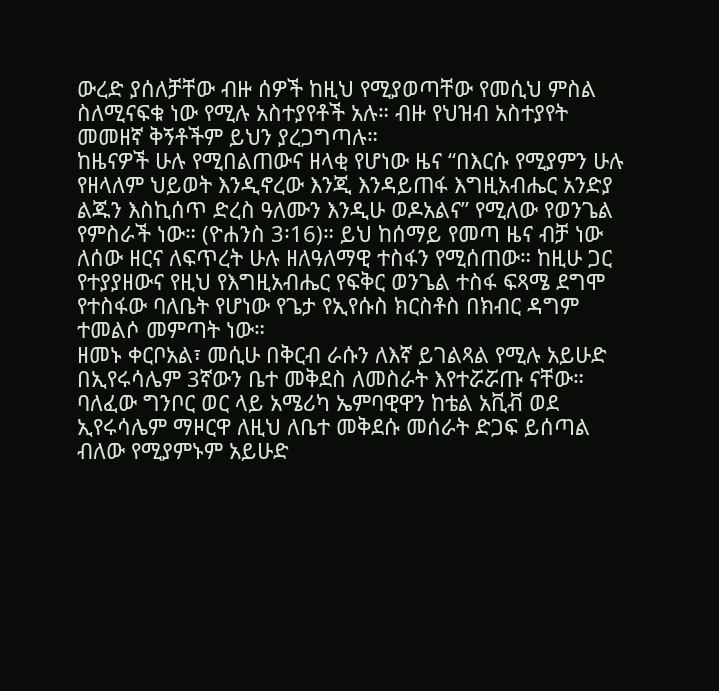ውረድ ያሰለቻቸው ብዙ ሰዎች ከዚህ የሚያወጣቸው የመሲህ ምስል ስለሚናፍቁ ነው የሚሉ አስተያየቶች አሉ። ብዙ የህዝብ አስተያየት መመዘኛ ቅኝቶችም ይህን ያረጋግጣሉ።
ከዜናዎች ሁሉ የሚበልጠውና ዘላቂ የሆነው ዜና “በእርሱ የሚያምን ሁሉ የዘላለም ህይወት እንዲኖረው እንጂ እንዳይጠፋ እግዚአብሔር አንድያ ልጁን እስኪሰጥ ድረስ ዓለሙን እንዲሁ ወዶአልና” የሚለው የወንጌል የምስራች ነው። (ዮሐንስ 3፡16)። ይህ ከሰማይ የመጣ ዜና ብቻ ነው ለሰው ዘርና ለፍጥረት ሁሉ ዘለዓለማዊ ተስፋን የሚሰጠው። ከዚሁ ጋር የተያያዘውና የዚህ የእግዚአብሔር የፍቅር ወንጌል ተስፋ ፍጻሜ ደግሞ የተስፋው ባለቤት የሆነው የጌታ የኢየሱስ ክርስቶስ በክብር ዳግም ተመልሶ መምጣት ነው።
ዘመኑ ቀርቦአል፣ መሲሁ በቅርብ ራሱን ለእኛ ይገልጻል የሚሉ አይሁድ በኢየሩሳሌም 3ኛውን ቤተ መቅደስ ለመስራት እየተሯሯጡ ናቸው። ባለፈው ግንቦር ወር ላይ አሜሪካ ኤምባዊዋን ከቴል አቪቭ ወደ ኢየሩሳሌም ማዞርዋ ለዚህ ለቤተ መቅደሱ መሰራት ድጋፍ ይሰጣል ብለው የሚያምኑም አይሁድ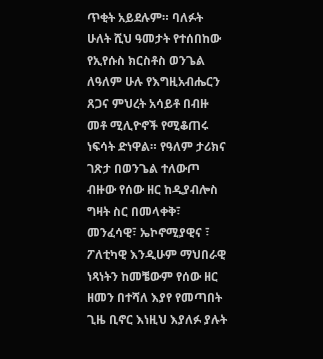ጥቂት አይደሉም። ባለፉት ሁለት ሺህ ዓመታት የተሰበከው የኢየሱስ ክርስቶስ ወንጌል ለዓለም ሁሉ የእግዚአብሔርን ጸጋና ምህረት አሳይቶ በብዙ መቶ ሚሊዮኖች የሚቆጠሩ ነፍሳት ድነዋል። የዓለም ታሪክና ገጽታ በወንጌል ተለውጦ ብዙው የሰው ዘር ከዲያብሎስ ግዛት ስር በመላቀቅ፣ መንፈሳዊ፣ ኤኮኖሚያዊና ፣ ፖለቲካዊ እንዲሁም ማህበራዊ ነጻነትን ከመቼውም የሰው ዘር ዘመን በተሻለ እያየ የመጣበት ጊዜ ቢኖር እነዚህ እያለፉ ያሉት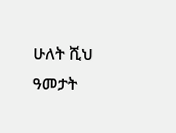ሁለት ሺህ ዓመታት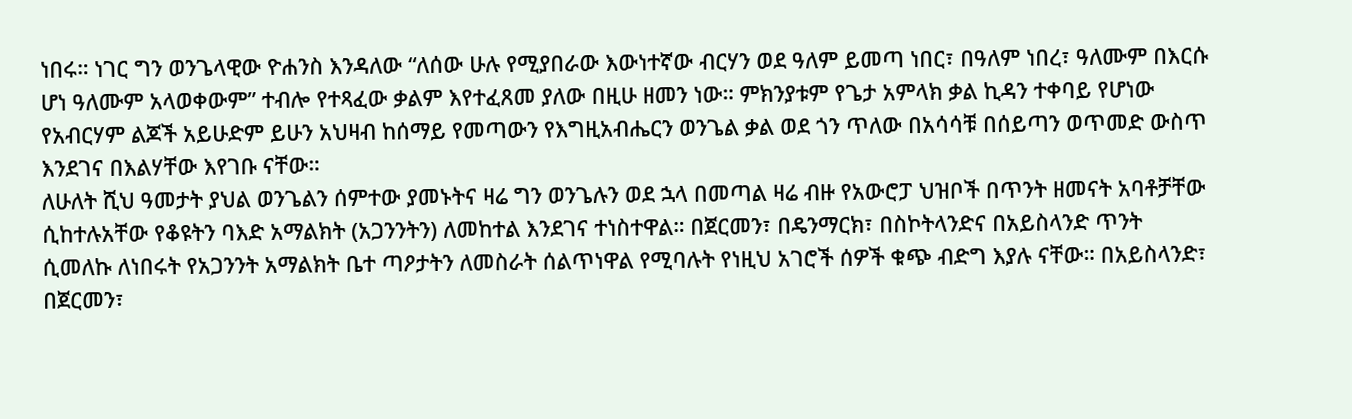ነበሩ። ነገር ግን ወንጌላዊው ዮሐንስ እንዳለው “ለሰው ሁሉ የሚያበራው እውነተኛው ብርሃን ወደ ዓለም ይመጣ ነበር፣ በዓለም ነበረ፣ ዓለሙም በእርሱ ሆነ ዓለሙም አላወቀውም” ተብሎ የተጻፈው ቃልም እየተፈጸመ ያለው በዚሁ ዘመን ነው። ምክንያቱም የጌታ አምላክ ቃል ኪዳን ተቀባይ የሆነው የአብርሃም ልጆች አይሁድም ይሁን አህዛብ ከሰማይ የመጣውን የእግዚአብሔርን ወንጌል ቃል ወደ ጎን ጥለው በአሳሳቹ በሰይጣን ወጥመድ ውስጥ እንደገና በእልሃቸው እየገቡ ናቸው።
ለሁለት ሺህ ዓመታት ያህል ወንጌልን ሰምተው ያመኑትና ዛሬ ግን ወንጌሉን ወደ ኋላ በመጣል ዛሬ ብዙ የአውሮፓ ህዝቦች በጥንት ዘመናት አባቶቻቸው ሲከተሉአቸው የቆዩትን ባእድ አማልክት (አጋንንትን) ለመከተል እንደገና ተነስተዋል። በጀርመን፣ በዴንማርክ፣ በስኮትላንድና በአይስላንድ ጥንት ሲመለኩ ለነበሩት የአጋንንት አማልክት ቤተ ጣዖታትን ለመስራት ሰልጥነዋል የሚባሉት የነዚህ አገሮች ሰዎች ቁጭ ብድግ እያሉ ናቸው። በአይስላንድ፣ በጀርመን፣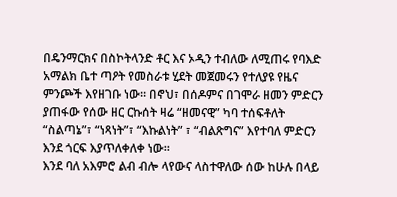በዴንማርክና በስኮትላንድ ቶር እና ኦዲን ተብለው ለሚጠሩ የባእድ አማልክ ቤተ ጣዖት የመስራቱ ሂደት መጀመሩን የተለያዩ የዜና ምንጮች እየዘገቡ ነው። በኖህ፣ በሰዶምና በገሞራ ዘመን ምድርን ያጠፋው የሰው ዘር ርኩሰት ዛሬ “ዘመናዊ” ካባ ተሰፍቶለት “ስልጣኔ”፣ “ነጻነት”፣ “እኩልነት” ፣ “ብልጽግና” እየተባለ ምድርን እንደ ጎርፍ እያጥለቀለቀ ነው።
እንደ ባለ አእምሮ ልብ ብሎ ላየውና ላስተዋለው ሰው ከሁሉ በላይ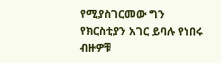የሚያስገርመው ግን የክርስቲያን አገር ይባሉ የነበሩ ብዙዎቹ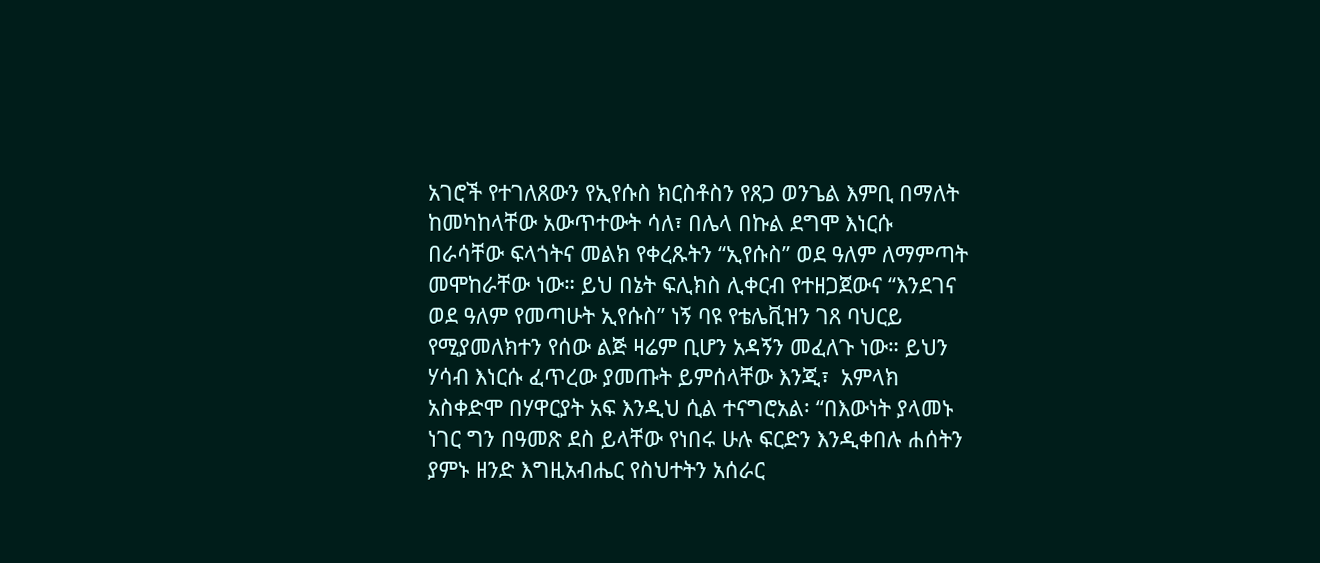አገሮች የተገለጸውን የኢየሱስ ክርስቶስን የጸጋ ወንጌል እምቢ በማለት ከመካከላቸው አውጥተውት ሳለ፣ በሌላ በኩል ደግሞ እነርሱ በራሳቸው ፍላጎትና መልክ የቀረጹትን “ኢየሱስ” ወደ ዓለም ለማምጣት መሞከራቸው ነው። ይህ በኔት ፍሊክስ ሊቀርብ የተዘጋጀውና “እንደገና ወደ ዓለም የመጣሁት ኢየሱስ” ነኝ ባዩ የቴሌቪዝን ገጸ ባህርይ የሚያመለክተን የሰው ልጅ ዛሬም ቢሆን አዳኝን መፈለጉ ነው። ይህን ሃሳብ እነርሱ ፈጥረው ያመጡት ይምሰላቸው እንጂ፣  አምላክ አስቀድሞ በሃዋርያት አፍ እንዲህ ሲል ተናግሮአል፡ “በእውነት ያላመኑ ነገር ግን በዓመጽ ደስ ይላቸው የነበሩ ሁሉ ፍርድን እንዲቀበሉ ሐሰትን ያምኑ ዘንድ እግዚአብሔር የስህተትን አሰራር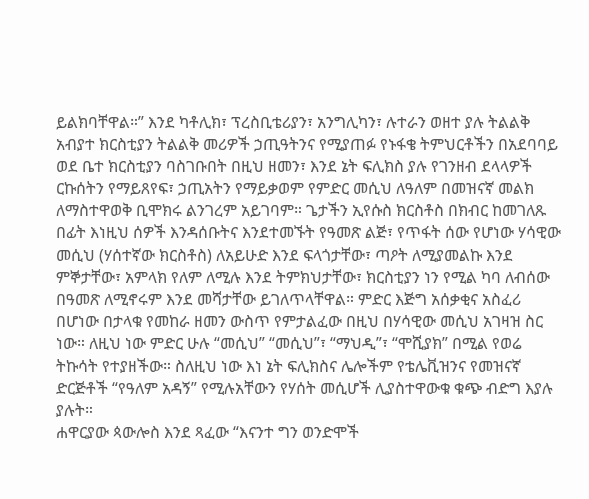ይልክባቸዋል።” እንደ ካቶሊክ፣ ፕረስቢቴሪያን፣ አንግሊካን፣ ሉተራን ወዘተ ያሉ ትልልቅ አብያተ ክርስቲያን ትልልቅ መሪዎች ኃጢዓትንና የሚያጠፉ የኑፋቄ ትምህርቶችን በአደባባይ ወደ ቤተ ክርስቲያን ባስገቡበት በዚህ ዘመን፣ እንደ ኔት ፍሊክስ ያሉ የገንዘብ ደላላዎች ርኩሰትን የማይጸየፍ፣ ኃጢአትን የማይቃወም የምድር መሲህ ለዓለም በመዝናኛ መልክ ለማስተዋወቅ ቢሞክሩ ልንገረም አይገባም። ጌታችን ኢየሱስ ክርስቶስ በክብር ከመገለጹ በፊት እነዚህ ሰዎች እንዳሰቡትና እንደተመኙት የዓመጽ ልጅ፣ የጥፋት ሰው የሆነው ሃሳዊው መሲህ (ሃሰተኛው ክርስቶስ) ለአይሁድ እንደ ፍላጎታቸው፣ ጣዖት ለሚያመልኩ እንደ ምኞታቸው፣ አምላክ የለም ለሚሉ እንደ ትምክህታቸው፣ ክርስቲያን ነን የሚል ካባ ለብሰው በዓመጽ ለሚኖሩም እንደ መሻታቸው ይገለጥላቸዋል። ምድር እጅግ አሰቃቂና አስፈሪ በሆነው በታላቁ የመከራ ዘመን ውስጥ የምታልፈው በዚህ በሃሳዊው መሲህ አገዛዝ ስር ነው። ለዚህ ነው ምድር ሁሉ “መሲህ” “መሲህ”፣ “ማህዲ”፣ “ሞሺያክ” በሚል የወሬ ትኩሳት የተያዘችው። ስለዚህ ነው እነ ኔት ፍሊክስና ሌሎችም የቴሌቪዝንና የመዝናኛ ድርጅቶች “የዓለም አዳኝ” የሚሉአቸውን የሃሰት መሲሆች ሊያስተዋውቁ ቁጭ ብድግ እያሉ ያሉት።
ሐዋርያው ጳውሎስ እንደ ጻፈው “እናንተ ግን ወንድሞች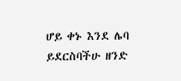ሆይ ቀኑ እንደ ሌባ ይደርስባችሁ ዘንድ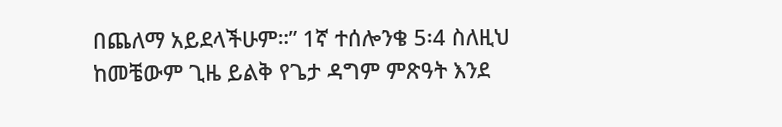በጨለማ አይደላችሁም።” 1ኛ ተሰሎንቄ 5፡4 ስለዚህ ከመቼውም ጊዜ ይልቅ የጌታ ዳግም ምጽዓት እንደ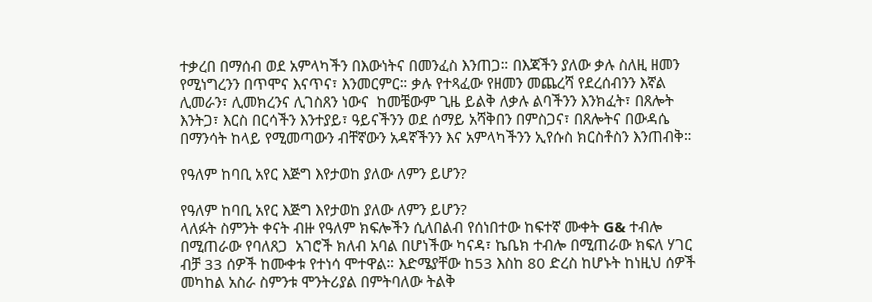ተቃረበ በማሰብ ወደ አምላካችን በእውነትና በመንፈስ እንጠጋ። በእጃችን ያለው ቃሉ ስለዚ ዘመን የሚነግረንን በጥሞና እናጥና፣ እንመርምር። ቃሉ የተጻፈው የዘመን መጨረሻ የደረሰብንን እኛል ሊመራን፣ ሊመክረንና ሊገስጸን ነውና  ከመቼውም ጊዜ ይልቅ ለቃሉ ልባችንን እንክፈት፣ በጸሎት እንትጋ፣ እርስ በርሳችን እንተያይ፣ ዓይናችንን ወደ ሰማይ አሻቅበን በምስጋና፣ በጸሎትና በውዳሴ በማንሳት ከላይ የሚመጣውን ብቸኛውን አዳኛችንን እና አምላካችንን ኢየሱስ ክርስቶስን እንጠብቅ።

የዓለም ከባቢ አየር እጅግ እየታወከ ያለው ለምን ይሆን?

የዓለም ከባቢ አየር እጅግ እየታወከ ያለው ለምን ይሆን?
ላለፉት ስምንት ቀናት ብዙ የዓለም ክፍሎችን ሲለበልብ የሰነበተው ከፍተኛ ሙቀት G& ተብሎ በሚጠራው የባለጸጋ  አገሮች ክለብ አባል በሆነችው ካናዳ፣ ኬቤክ ተብሎ በሚጠራው ክፍለ ሃገር ብቻ 33 ሰዎች ከሙቀቱ የተነሳ ሞተዋል። እድሜያቸው ከ53 እስከ 80 ድረስ ከሆኑት ከነዚህ ሰዎች መካከል አስራ ስምንቱ ሞንትሪያል በምትባለው ትልቅ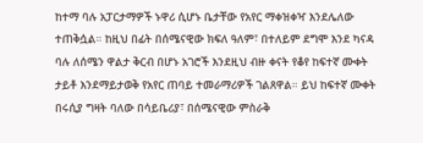ከተማ ባሉ አፓርታማዎች ኑዋሪ ሲሆኑ ቤታቸው የአየር ማቀዝቀዣ እንደሌለው ተጠቅሷል። ከዚህ በፊት በሰሜናዊው ክፍለ ዓለም፣ በተለይም ደግሞ እንደ ካናዳ ባሉ ለሰሜን ዋልታ ቅርብ በሆኑ አገሮች እንደዚህ ብዙ ቀናት የቆየ ከፍተኛ ሙቀት ታይቶ እንደማይታወቅ የአየር ጠባይ ተመራማሪዎች ገልጸዋል። ይህ ከፍተኛ ሙቀት በሩሲያ ግዛት ባለው በሳይቤሪያ፣ በሰሜናዊው ምስራቅ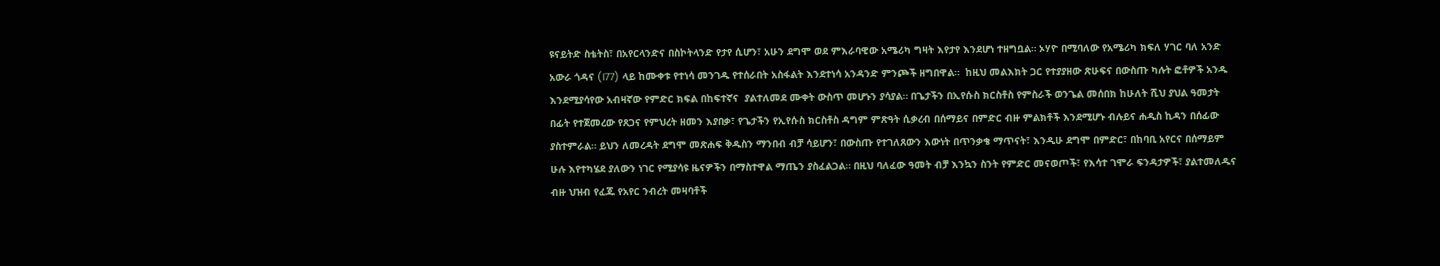ዩናይትድ ስቴትስ፣ በአየርላንድና በስኮትላንድ የታየ ሲሆን፣ አሁን ደግሞ ወደ ምእራባዊው አሜሪካ ግዛት እየታየ እንደሆነ ተዘግቧል። ኦሃዮ በሚባለው የአሜሪካ ክፍለ ሃገር ባለ አንድ አውራ ጎዳና (I77) ላይ ከሙቀቱ የተነሳ መንገዱ የተሰራበት አስፋልት እንደተነሳ አንዳንድ ምንጮች ዘግበዋል።  ከዚህ መልእክት ጋር የተያያዘው ጽሁፍና በውስጡ ካሉት ፎቶዎች አንዱ እንደሚያሳየው አብዛኛው የምድር ክፍል በከፍተኛና  ያልተለመደ ሙቀት ውስጥ መሆኑን ያሳያል። በጌታችን በኢየሱስ ክርስቶስ የምስራች ወንጌል መሰበክ ከሁለት ሺህ ያህል ዓመታት በፊት የተጀመረው የጸጋና የምህረት ዘመን እያበቃ፣ የጌታችን የኢየሱስ ክርስቶስ ዳግም ምጽዓት ሲቃረብ በሰማይና በምድር ብዙ ምልክቶች እንደሚሆኑ ብሉይና ሐዲስ ኪዳን በሰፊው ያስተምራል። ይህን ለመረዳት ደግሞ መጽሐፍ ቅዱስን ማንበብ ብቻ ሳይሆን፣ በውስጡ የተገለጸውን እውነት በጥንቃቄ ማጥናት፣ እንዲሁ ደግሞ በምድር፣ በከባቢ አየርና በሰማይም ሁሉ እየተካሄደ ያለውን ነገር የሚያሳዩ ዜናዎችን በማስተዋል ማጤን ያስፈልጋል። በዚህ ባለፈው ዓመት ብቻ እንኳን ስንት የምድር መናወጦች፣ የእሳተ ገሞራ ፍንዳታዎች፣ ያልተመለዱና ብዙ ህዝብ የፈጁ የአየር ንብረት መዛባቶች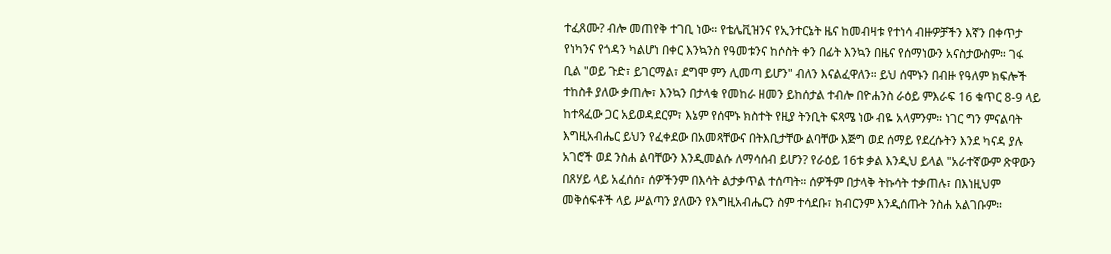ተፈጸሙ? ብሎ መጠየቅ ተገቢ ነው። የቴሌቪዝንና የኢንተርኔት ዜና ከመብዛቱ የተነሳ ብዙዎቻችን እኛን በቀጥታ የነካንና የጎዳን ካልሆነ በቀር እንኳንስ የዓመቱንና ከሶስት ቀን በፊት እንኳን በዜና የሰማነውን አናስታውስም። ገፋ ቢል "ወይ ጉድ፣ ይገርማል፣ ደግሞ ምን ሊመጣ ይሆን" ብለን እናልፈዋለን። ይህ ሰሞኑን በብዙ የዓለም ክፍሎች ተከስቶ ያለው ቃጠሎ፣ እንኳን በታላቁ የመከራ ዘመን ይከሰታል ተብሎ በዮሐንስ ራዕይ ምእራፍ 16 ቁጥር 8-9 ላይ ከተጻፈው ጋር አይወዳደርም፣ እኔም የሰሞኑ ክስተት የዚያ ትንቢት ፍጻሜ ነው ብዬ አላምንም። ነገር ግን ምናልባት እግዚአብሔር ይህን የፈቀደው በአመጻቸውና በትእቢታቸው ልባቸው እጅግ ወደ ሰማይ የደረሱትን እንደ ካናዳ ያሉ አገሮች ወደ ንስሐ ልባቸውን እንዲመልሱ ለማሳሰብ ይሆን? የራዕይ 16ቱ ቃል እንዲህ ይላል "አራተኛውም ጽዋውን በጸሃይ ላይ አፈሰሰ፣ ሰዎችንም በእሳት ልታቃጥል ተሰጣት። ሰዎችም በታላቅ ትኩሳት ተቃጠሉ፣ በእነዚህም መቅሰፍቶች ላይ ሥልጣን ያለውን የእግዚአብሔርን ስም ተሳደቡ፣ ክብርንም እንዲሰጡት ንስሐ አልገቡም።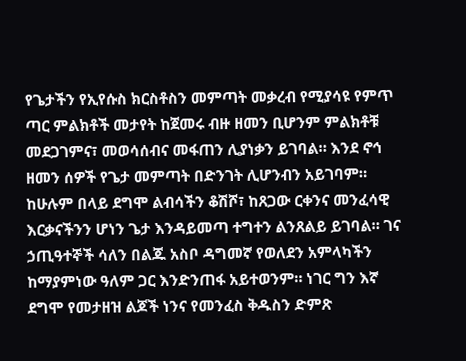የጌታችን የኢየሱስ ክርስቶስን መምጣት መቃረብ የሚያሳዩ የምጥ ጣር ምልክቶች መታየት ከጀመሩ ብዙ ዘመን ቢሆንም ምልክቶቹ መደጋገምና፣ መወሳሰብና መፋጠን ሊያነቃን ይገባል። እንደ ኖኅ ዘመን ሰዎች የጌታ መምጣት በድንገት ሊሆንብን አይገባም። ከሁሉም በላይ ደግሞ ልብሳችን ቆሽሾ፣ ከጸጋው ርቀንና መንፈሳዊ እርቃናችንን ሆነን ጌታ እንዳይመጣ ተግተን ልንጸልይ ይገባል። ገና ኃጢዓተኞች ሳለን በልጁ አስቦ ዳግመኛ የወለደን አምላካችን ከማያምነው ዓለም ጋር እንድንጠፋ አይተወንም። ነገር ግን እኛ ደግሞ የመታዘዝ ልጆች ነንና የመንፈስ ቅዱስን ድምጽ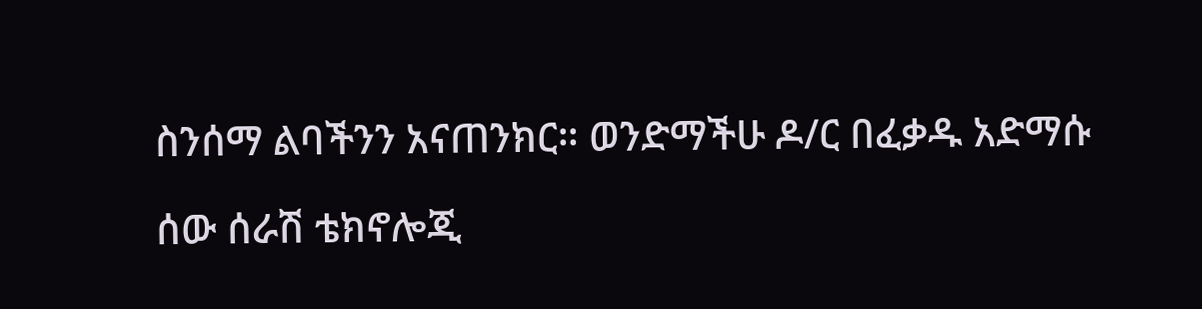ስንሰማ ልባችንን አናጠንክር። ወንድማችሁ ዶ/ር በፈቃዱ አድማሱ

ሰው ሰራሽ ቴክኖሎጂ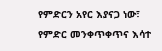የምድርን አየር እያናጋ ነው፣ የምድር መንቀጥቀጥና እሳተ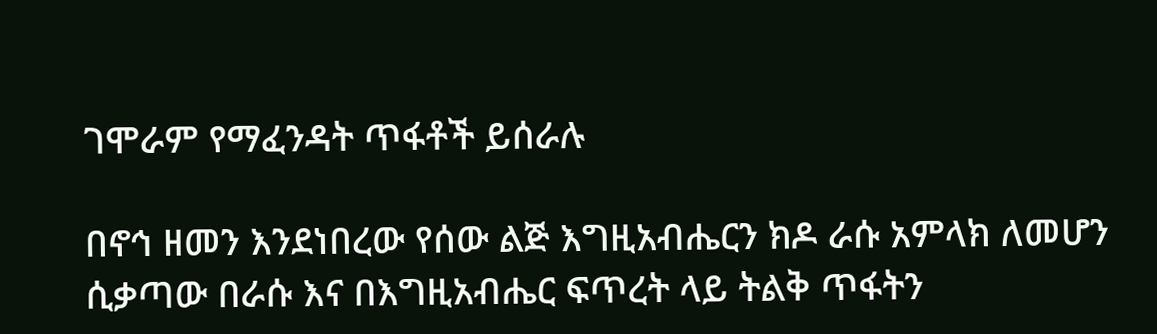ገሞራም የማፈንዳት ጥፋቶች ይሰራሉ

በኖኅ ዘመን እንደነበረው የሰው ልጅ እግዚአብሔርን ክዶ ራሱ አምላክ ለመሆን ሲቃጣው በራሱ እና በእግዚአብሔር ፍጥረት ላይ ትልቅ ጥፋትን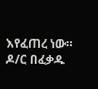እየፈጠረ ነው። ዶ/ር በፈቃዱ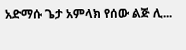አድማሱ ጌታ አምላክ የሰው ልጅ ሊ...